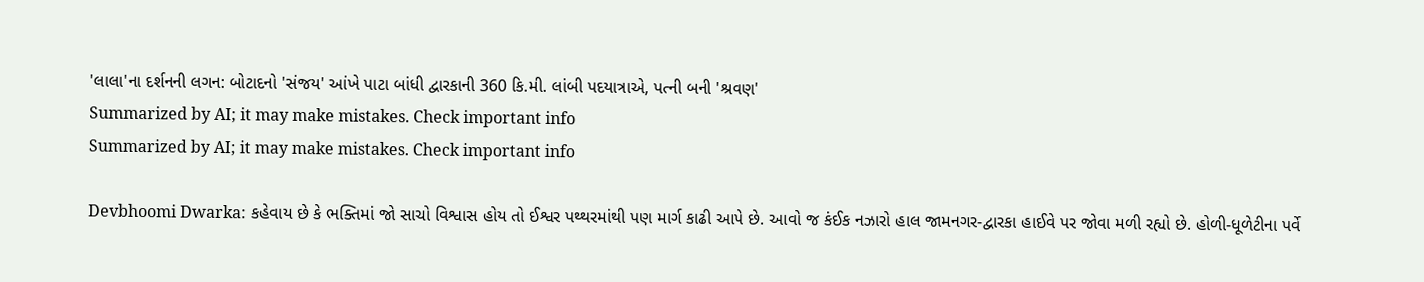'લાલા'ના દર્શનની લગન: બોટાદનો 'સંજય' આંખે પાટા બાંધી દ્વારકાની 360 કિ.મી. લાંબી પદયાત્રાએ, પત્ની બની 'શ્રવણ'
Summarized by AI; it may make mistakes. Check important info
Summarized by AI; it may make mistakes. Check important info

Devbhoomi Dwarka: કહેવાય છે કે ભક્તિમાં જો સાચો વિશ્વાસ હોય તો ઈશ્વર પથ્થરમાંથી પણ માર્ગ કાઢી આપે છે. આવો જ કંઈક નઝારો હાલ જામનગર-દ્વારકા હાઈવે પર જોવા મળી રહ્યો છે. હોળી-ધૂળેટીના પર્વે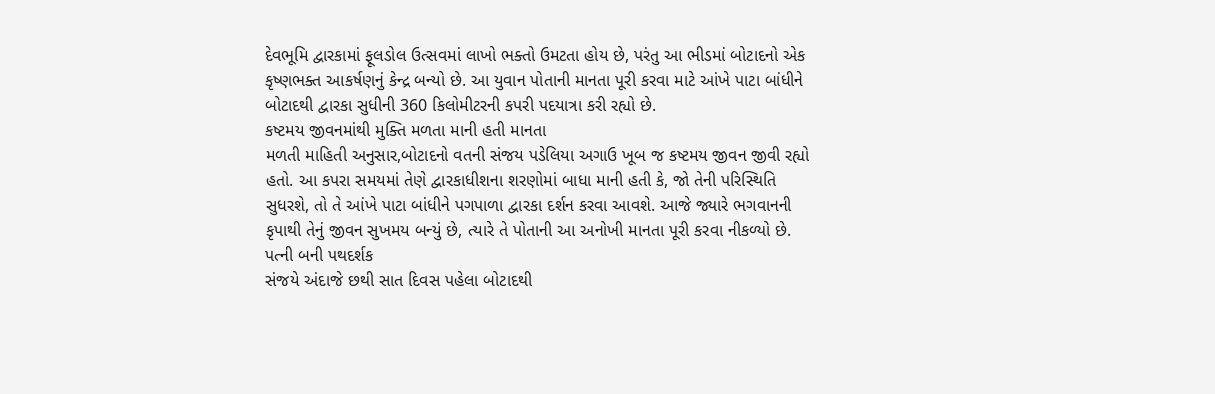દેવભૂમિ દ્વારકામાં ફૂલડોલ ઉત્સવમાં લાખો ભક્તો ઉમટતા હોય છે, પરંતુ આ ભીડમાં બોટાદનો એક કૃષ્ણભક્ત આકર્ષણનું કેન્દ્ર બન્યો છે. આ યુવાન પોતાની માનતા પૂરી કરવા માટે આંખે પાટા બાંધીને બોટાદથી દ્વારકા સુધીની 360 કિલોમીટરની કપરી પદયાત્રા કરી રહ્યો છે.
કષ્ટમય જીવનમાંથી મુક્તિ મળતા માની હતી માનતા
મળતી માહિતી અનુસાર,બોટાદનો વતની સંજય પડેલિયા અગાઉ ખૂબ જ કષ્ટમય જીવન જીવી રહ્યો હતો. આ કપરા સમયમાં તેણે દ્વારકાધીશના શરણોમાં બાધા માની હતી કે, જો તેની પરિસ્થિતિ સુધરશે, તો તે આંખે પાટા બાંધીને પગપાળા દ્વારકા દર્શન કરવા આવશે. આજે જ્યારે ભગવાનની કૃપાથી તેનું જીવન સુખમય બન્યું છે, ત્યારે તે પોતાની આ અનોખી માનતા પૂરી કરવા નીકળ્યો છે.
પત્ની બની પથદર્શક
સંજયે અંદાજે છથી સાત દિવસ પહેલા બોટાદથી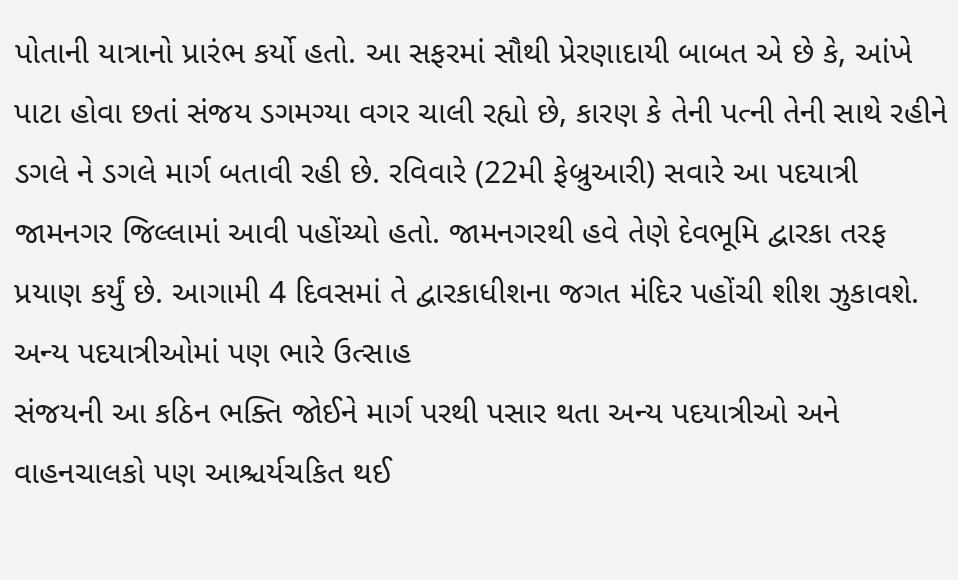પોતાની યાત્રાનો પ્રારંભ કર્યો હતો. આ સફરમાં સૌથી પ્રેરણાદાયી બાબત એ છે કે, આંખે પાટા હોવા છતાં સંજય ડગમગ્યા વગર ચાલી રહ્યો છે, કારણ કે તેની પત્ની તેની સાથે રહીને ડગલે ને ડગલે માર્ગ બતાવી રહી છે. રવિવારે (22મી ફેબ્રુઆરી) સવારે આ પદયાત્રી જામનગર જિલ્લામાં આવી પહોંચ્યો હતો. જામનગરથી હવે તેણે દેવભૂમિ દ્વારકા તરફ પ્રયાણ કર્યું છે. આગામી 4 દિવસમાં તે દ્વારકાધીશના જગત મંદિર પહોંચી શીશ ઝુકાવશે.
અન્ય પદયાત્રીઓમાં પણ ભારે ઉત્સાહ
સંજયની આ કઠિન ભક્તિ જોઈને માર્ગ પરથી પસાર થતા અન્ય પદયાત્રીઓ અને વાહનચાલકો પણ આશ્ચર્યચકિત થઈ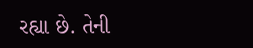રહ્યા છે. તેની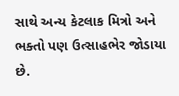સાથે અન્ય કેટલાક મિત્રો અને ભક્તો પણ ઉત્સાહભેર જોડાયા છે.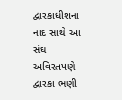દ્વારકાધીશના નાદ સાથે આ સંઘ અવિરતપણે દ્વારકા ભણી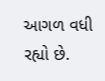આગળ વધી રહ્યો છે.